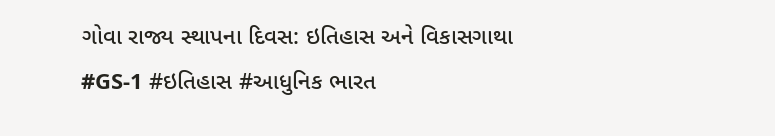ગોવા રાજ્ય સ્થાપના દિવસ: ઇતિહાસ અને વિકાસગાથા
#GS-1 #ઇતિહાસ #આધુનિક ભારત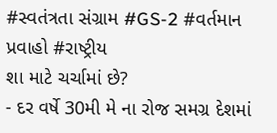#સ્વતંત્રતા સંગ્રામ #GS-2 #વર્તમાન પ્રવાહો #રાષ્ટ્રીય
શા માટે ચર્ચામાં છે?
- દર વર્ષે 30મી મે ના રોજ સમગ્ર દેશમાં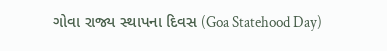ગોવા રાજ્ય સ્થાપના દિવસ (Goa Statehood Day)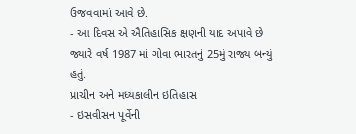ઉજવવામાં આવે છે.
- આ દિવસ એ ઐતિહાસિક ક્ષણની યાદ અપાવે છે જ્યારે વર્ષ 1987 માં ગોવા ભારતનું 25મું રાજ્ય બન્યું હતું.
પ્રાચીન અને મધ્યકાલીન ઇતિહાસ
- ઇસવીસન પૂર્વેની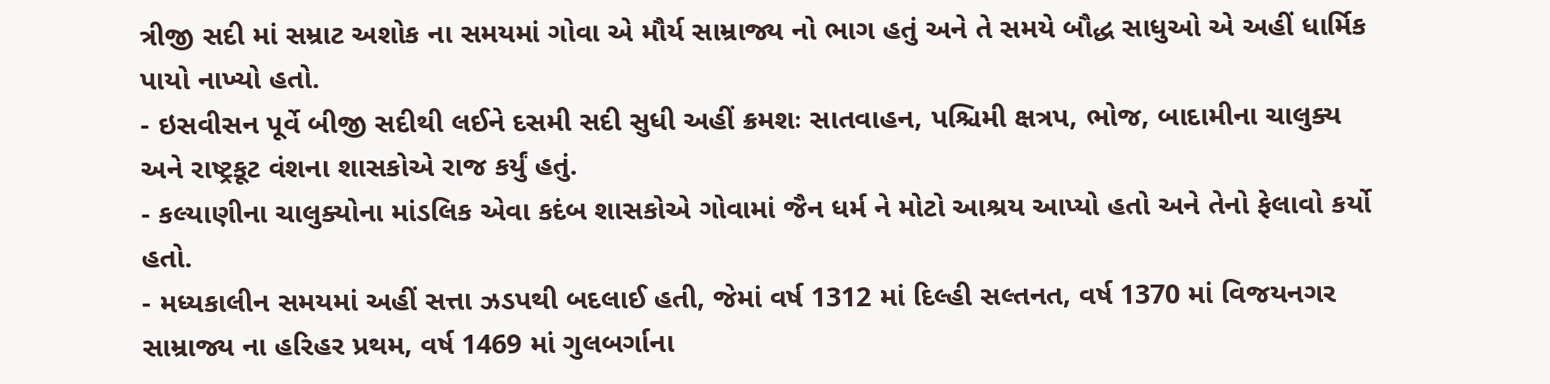ત્રીજી સદી માં સમ્રાટ અશોક ના સમયમાં ગોવા એ મૌર્ય સામ્રાજ્ય નો ભાગ હતું અને તે સમયે બૌદ્ધ સાધુઓ એ અહીં ધાર્મિક પાયો નાખ્યો હતો.
- ઇસવીસન પૂર્વે બીજી સદીથી લઈને દસમી સદી સુધી અહીં ક્રમશઃ સાતવાહન, પશ્ચિમી ક્ષત્રપ, ભોજ, બાદામીના ચાલુક્ય અને રાષ્ટ્રકૂટ વંશના શાસકોએ રાજ કર્યું હતું.
- કલ્યાણીના ચાલુક્યોના માંડલિક એવા કદંબ શાસકોએ ગોવામાં જૈન ધર્મ ને મોટો આશ્રય આપ્યો હતો અને તેનો ફેલાવો કર્યો હતો.
- મધ્યકાલીન સમયમાં અહીં સત્તા ઝડપથી બદલાઈ હતી, જેમાં વર્ષ 1312 માં દિલ્હી સલ્તનત, વર્ષ 1370 માં વિજયનગર સામ્રાજ્ય ના હરિહર પ્રથમ, વર્ષ 1469 માં ગુલબર્ગાના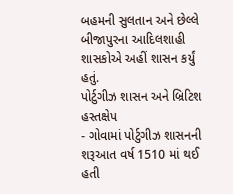બહમની સુલતાન અને છેલ્લે બીજાપુરના આદિલશાહી શાસકોએ અહીં શાસન કર્યું હતું.
પોર્ટુગીઝ શાસન અને બ્રિટિશ હસ્તક્ષેપ
- ગોવામાં પોર્ટુગીઝ શાસનની શરૂઆત વર્ષ 1510 માં થઈ હતી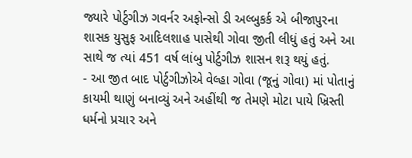જ્યારે પોર્ટુગીઝ ગવર્નર અફોન્સો ડી અલ્બુકર્ક એ બીજાપુરના શાસક યુસુફ આદિલશાહ પાસેથી ગોવા જીતી લીધું હતું અને આ સાથે જ ત્યાં 451 વર્ષ લાંબુ પોર્ટુગીઝ શાસન શરૂ થયું હતું.
- આ જીત બાદ પોર્ટુગીઝોએ વેલ્હા ગોવા (જૂનું ગોવા) માં પોતાનું કાયમી થાણું બનાવ્યું અને અહીંથી જ તેમણે મોટા પાયે ખ્રિસ્તી ધર્મનો પ્રચાર અને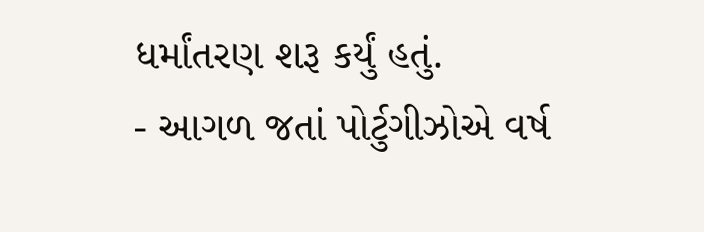ધર્માંતરણ શરૂ કર્યું હતું.
- આગળ જતાં પોર્ટુગીઝોએ વર્ષ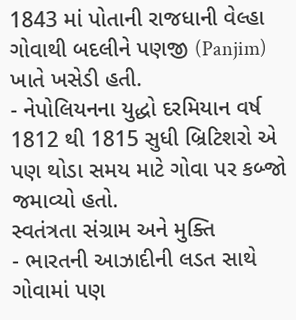1843 માં પોતાની રાજધાની વેલ્હા ગોવાથી બદલીને પણજી (Panjim) ખાતે ખસેડી હતી.
- નેપોલિયનના યુદ્ધો દરમિયાન વર્ષ 1812 થી 1815 સુધી બ્રિટિશરો એ પણ થોડા સમય માટે ગોવા પર કબ્જો જમાવ્યો હતો.
સ્વતંત્રતા સંગ્રામ અને મુક્તિ
- ભારતની આઝાદીની લડત સાથે ગોવામાં પણ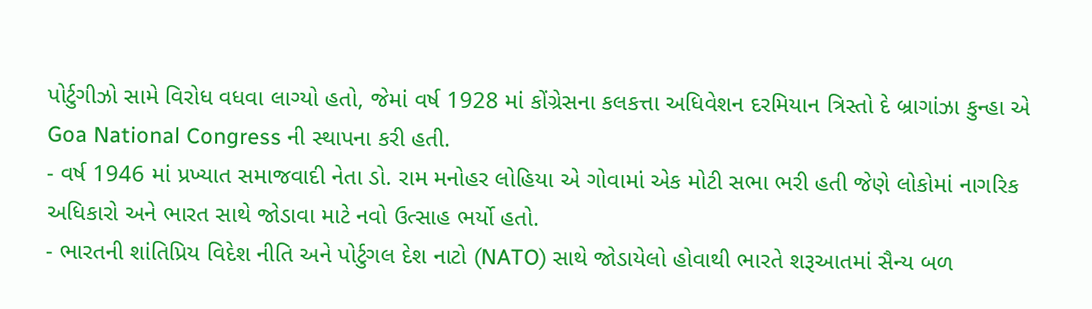પોર્ટુગીઝો સામે વિરોધ વધવા લાગ્યો હતો, જેમાં વર્ષ 1928 માં કોંગ્રેસના કલકત્તા અધિવેશન દરમિયાન ત્રિસ્તો દે બ્રાગાંઝા કુન્હા એ Goa National Congress ની સ્થાપના કરી હતી.
- વર્ષ 1946 માં પ્રખ્યાત સમાજવાદી નેતા ડો. રામ મનોહર લોહિયા એ ગોવામાં એક મોટી સભા ભરી હતી જેણે લોકોમાં નાગરિક અધિકારો અને ભારત સાથે જોડાવા માટે નવો ઉત્સાહ ભર્યો હતો.
- ભારતની શાંતિપ્રિય વિદેશ નીતિ અને પોર્ટુગલ દેશ નાટો (NATO) સાથે જોડાયેલો હોવાથી ભારતે શરૂઆતમાં સૈન્ય બળ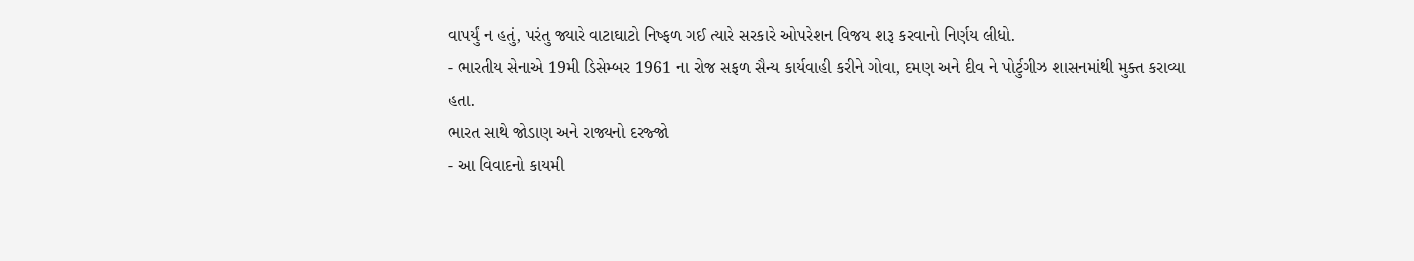વાપર્યું ન હતું, પરંતુ જ્યારે વાટાઘાટો નિષ્ફળ ગઈ ત્યારે સરકારે ઓપરેશન વિજય શરૂ કરવાનો નિર્ણય લીધો.
- ભારતીય સેનાએ 19મી ડિસેમ્બર 1961 ના રોજ સફળ સૈન્ય કાર્યવાહી કરીને ગોવા, દમણ અને દીવ ને પોર્ટુગીઝ શાસનમાંથી મુક્ત કરાવ્યા હતા.
ભારત સાથે જોડાણ અને રાજ્યનો દરજ્જો
- આ વિવાદનો કાયમી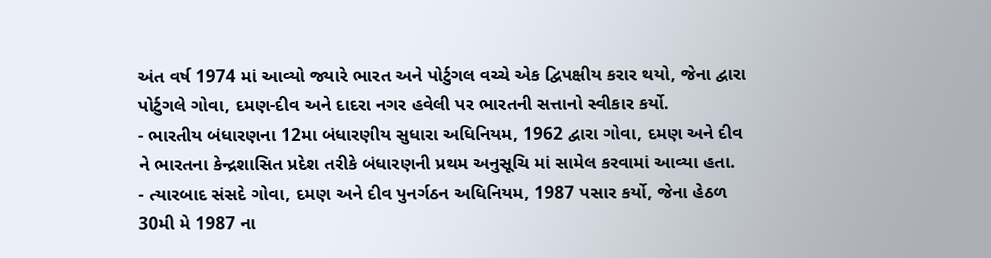અંત વર્ષ 1974 માં આવ્યો જ્યારે ભારત અને પોર્ટુગલ વચ્ચે એક દ્વિપક્ષીય કરાર થયો, જેના દ્વારા પોર્ટુગલે ગોવા, દમણ-દીવ અને દાદરા નગર હવેલી પર ભારતની સત્તાનો સ્વીકાર કર્યો.
- ભારતીય બંધારણના 12મા બંધારણીય સુધારા અધિનિયમ, 1962 દ્વારા ગોવા, દમણ અને દીવ ને ભારતના કેન્દ્રશાસિત પ્રદેશ તરીકે બંધારણની પ્રથમ અનુસૂચિ માં સામેલ કરવામાં આવ્યા હતા.
- ત્યારબાદ સંસદે ગોવા, દમણ અને દીવ પુનર્ગઠન અધિનિયમ, 1987 પસાર કર્યો, જેના હેઠળ 30મી મે 1987 ના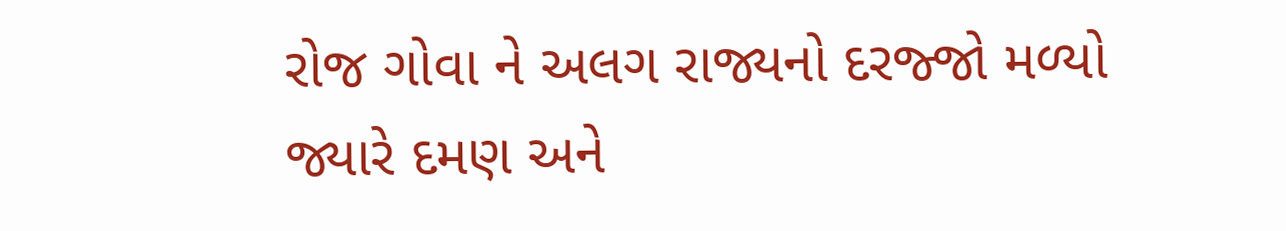રોજ ગોવા ને અલગ રાજ્યનો દરજ્જો મળ્યો જ્યારે દમણ અને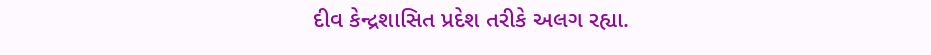દીવ કેન્દ્રશાસિત પ્રદેશ તરીકે અલગ રહ્યા.